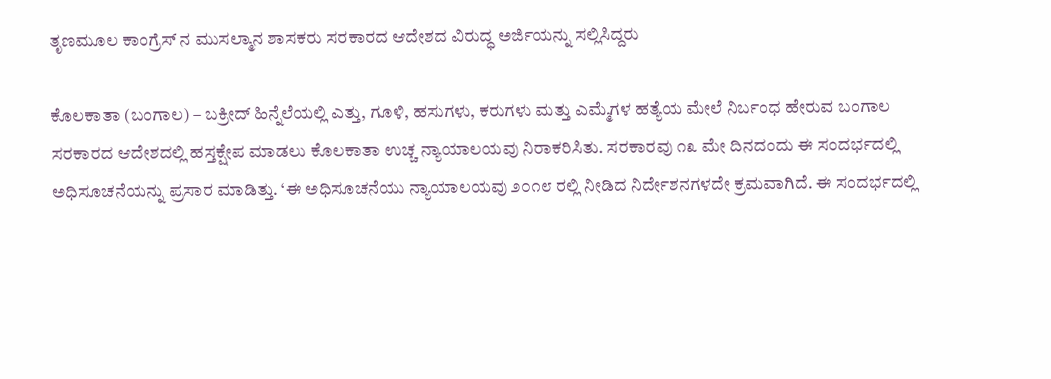ತೃಣಮೂಲ ಕಾಂಗ್ರೆಸ್ ನ ಮುಸಲ್ಮಾನ ಶಾಸಕರು ಸರಕಾರದ ಆದೇಶದ ವಿರುದ್ಧ ಅರ್ಜಿಯನ್ನು ಸಲ್ಲಿಸಿದ್ದರು

ಕೊಲಕಾತಾ (ಬಂಗಾಲ) – ಬಕ್ರೀದ್ ಹಿನ್ನೆಲೆಯಲ್ಲಿ ಎತ್ತು, ಗೂಳಿ, ಹಸುಗಳು, ಕರುಗಳು ಮತ್ತು ಎಮ್ಮೆಗಳ ಹತ್ಯೆಯ ಮೇಲೆ ನಿರ್ಬಂಧ ಹೇರುವ ಬಂಗಾಲ ಸರಕಾರದ ಆದೇಶದಲ್ಲಿ ಹಸ್ತಕ್ಷೇಪ ಮಾಡಲು ಕೊಲಕಾತಾ ಉಚ್ಚ ನ್ಯಾಯಾಲಯವು ನಿರಾಕರಿಸಿತು. ಸರಕಾರವು ೧೩ ಮೇ ದಿನದಂದು ಈ ಸಂದರ್ಭದಲ್ಲಿ ಅಧಿಸೂಚನೆಯನ್ನು ಪ್ರಸಾರ ಮಾಡಿತ್ತು. ‘ಈ ಅಧಿಸೂಚನೆಯು ನ್ಯಾಯಾಲಯವು ೨೦೧೮ ರಲ್ಲಿ ನೀಡಿದ ನಿರ್ದೇಶನಗಳದೇ ಕ್ರಮವಾಗಿದೆ. ಈ ಸಂದರ್ಭದಲ್ಲಿ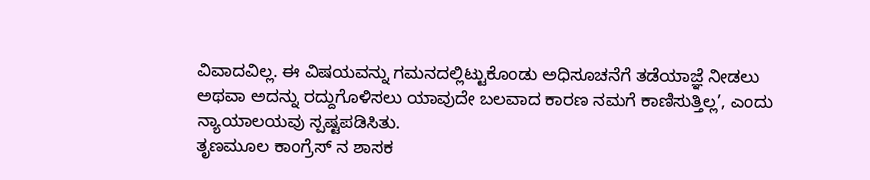ವಿವಾದವಿಲ್ಲ. ಈ ವಿಷಯವನ್ನು ಗಮನದಲ್ಲಿಟ್ಟುಕೊಂಡು ಅಧಿಸೂಚನೆಗೆ ತಡೆಯಾಜ್ಞೆ ನೀಡಲು ಅಥವಾ ಅದನ್ನು ರದ್ದುಗೊಳಿಸಲು ಯಾವುದೇ ಬಲವಾದ ಕಾರಣ ನಮಗೆ ಕಾಣಿಸುತ್ತಿಲ್ಲ’, ಎಂದು ನ್ಯಾಯಾಲಯವು ಸ್ಪಷ್ಟಪಡಿಸಿತು.
ತೃಣಮೂಲ ಕಾಂಗ್ರೆಸ್ ನ ಶಾಸಕ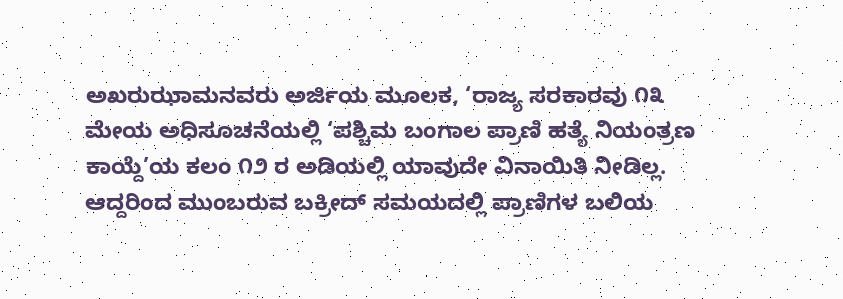ಅಖರುಝಾಮನವರು ಅರ್ಜಿಯ ಮೂಲಕ, ‘ರಾಜ್ಯ ಸರಕಾರವು ೧೩ ಮೇಯ ಅಧಿಸೂಚನೆಯಲ್ಲಿ ‘ಪಶ್ಚಿಮ ಬಂಗಾಲ ಪ್ರಾಣಿ ಹತ್ಯೆ ನಿಯಂತ್ರಣ ಕಾಯ್ದೆ’ಯ ಕಲಂ ೧೨ ರ ಅಡಿಯಲ್ಲಿ ಯಾವುದೇ ವಿನಾಯಿತಿ ನೀಡಿಲ್ಲ. ಆದ್ದರಿಂದ ಮುಂಬರುವ ಬಕ್ರೀದ್ ಸಮಯದಲ್ಲಿ ಪ್ರಾಣಿಗಳ ಬಲಿಯ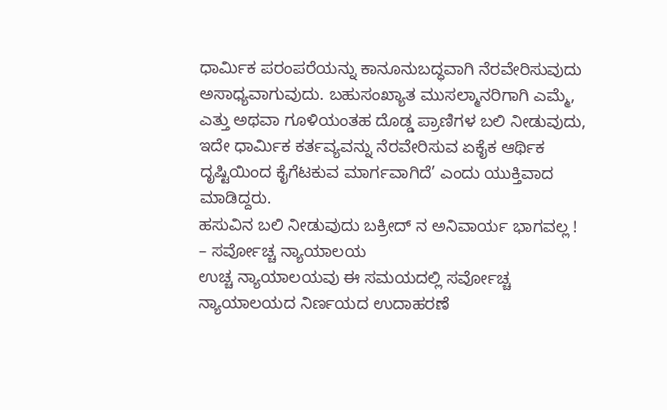ಧಾರ್ಮಿಕ ಪರಂಪರೆಯನ್ನು ಕಾನೂನುಬದ್ಧವಾಗಿ ನೆರವೇರಿಸುವುದು ಅಸಾಧ್ಯವಾಗುವುದು. ಬಹುಸಂಖ್ಯಾತ ಮುಸಲ್ಮಾನರಿಗಾಗಿ ಎಮ್ಮೆ, ಎತ್ತು ಅಥವಾ ಗೂಳಿಯಂತಹ ದೊಡ್ಡ ಪ್ರಾಣಿಗಳ ಬಲಿ ನೀಡುವುದು, ಇದೇ ಧಾರ್ಮಿಕ ಕರ್ತವ್ಯವನ್ನು ನೆರವೇರಿಸುವ ಏಕೈಕ ಆರ್ಥಿಕ ದೃಷ್ಟಿಯಿಂದ ಕೈಗೆಟಕುವ ಮಾರ್ಗವಾಗಿದೆ’ ಎಂದು ಯುಕ್ತಿವಾದ ಮಾಡಿದ್ದರು.
ಹಸುವಿನ ಬಲಿ ನೀಡುವುದು ಬಕ್ರೀದ್ ನ ಅನಿವಾರ್ಯ ಭಾಗವಲ್ಲ ! – ಸರ್ವೋಚ್ಚ ನ್ಯಾಯಾಲಯ
ಉಚ್ಚ ನ್ಯಾಯಾಲಯವು ಈ ಸಮಯದಲ್ಲಿ ಸರ್ವೋಚ್ಚ ನ್ಯಾಯಾಲಯದ ನಿರ್ಣಯದ ಉದಾಹರಣೆ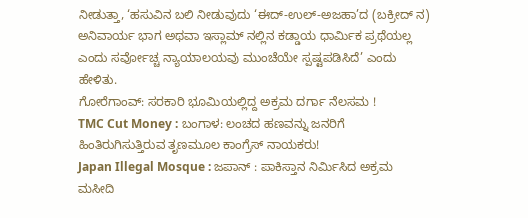ನೀಡುತ್ತಾ, ‘ಹಸುವಿನ ಬಲಿ ನೀಡುವುದು ‘ಈದ್-ಉಲ್-ಅಜಹಾ’ದ (ಬಕ್ರೀದ್ ನ) ಅನಿವಾರ್ಯ ಭಾಗ ಅಥವಾ ಇಸ್ಲಾಮ್ ನಲ್ಲಿನ ಕಡ್ಡಾಯ ಧಾರ್ಮಿಕ ಪ್ರಥೆಯಲ್ಲ ಎಂದು ಸರ್ವೋಚ್ಚ ನ್ಯಾಯಾಲಯವು ಮುಂಚೆಯೇ ಸ್ಪಷ್ಟಪಡಿಸಿದೆ’ ಎಂದು ಹೇಳಿತು.
ಗೋರೆಗಾಂವ್: ಸರಕಾರಿ ಭೂಮಿಯಲ್ಲಿದ್ದ ಅಕ್ರಮ ದರ್ಗಾ ನೆಲಸಮ !
TMC Cut Money : ಬಂಗಾಳ: ಲಂಚದ ಹಣವನ್ನು ಜನರಿಗೆ ಹಿಂತಿರುಗಿಸುತ್ತಿರುವ ತೃಣಮೂಲ ಕಾಂಗ್ರೆಸ್ ನಾಯಕರು!
Japan Illegal Mosque : ಜಪಾನ್ : ಪಾಕಿಸ್ತಾನ ನಿರ್ಮಿಸಿದ ಅಕ್ರಮ ಮಸೀದಿ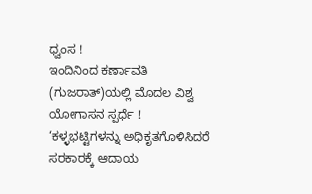ಧ್ವಂಸ !
ಇಂದಿನಿಂದ ಕರ್ಣಾವತಿ (ಗುಜರಾತ್)ಯಲ್ಲಿ ಮೊದಲ ವಿಶ್ವ ಯೋಗಾಸನ ಸ್ಪರ್ಧೆ !
‘ಕಳ್ಳಭಟ್ಟಿಗಳನ್ನು ಅಧಿಕೃತಗೊಳಿಸಿದರೆ ಸರಕಾರಕ್ಕೆ ಆದಾಯ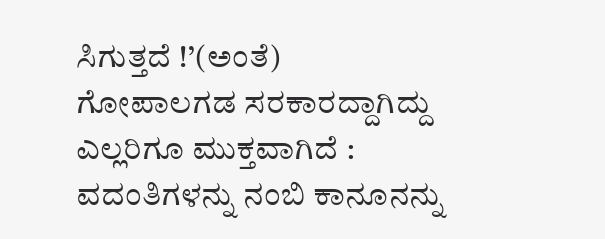ಸಿಗುತ್ತದೆ !’(ಅಂತೆ)
ಗೋಪಾಲಗಡ ಸರಕಾರದ್ದಾಗಿದ್ದು ಎಲ್ಲರಿಗೂ ಮುಕ್ತವಾಗಿದೆ : ವದಂತಿಗಳನ್ನು ನಂಬಿ ಕಾನೂನನ್ನು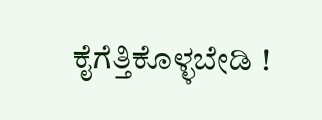ಕೈಗೆತ್ತಿಕೊಳ್ಳಬೇಡಿ !